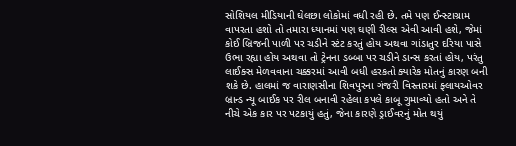સોશિયલ મીડિયાની ઘેલછા લોકોમાં વધી રહી છે. તમે પણ ઈન્સ્ટાગ્રામ વાપરતા હશો તો તમારા ધ્યાનમાં પણ ઘણી રીલ્સ એવી આવી હશે, જેમાં કોઈ બ્રિજની પાળી પર ચડીને સ્ટંટ કરતું હોય અથવા ગાંડાતુર દરિયા પાસે ઉભા રહ્યા હોય અથવા તો ટ્રેનના ડબ્બા પર ચડીને ડાન્સ કરતાં હોય, પરંતુ લાઈક્સ મેળવવાના ચક્કરમાં આવી બધી હરકતો ક્યારેક મોતનું કારણ બની શકે છે. હાલમાં જ વારાણસીના શિવપુરના ગંજરી વિસ્તારમાં ફ્લાયઓવર બ્રાન્ડ ન્યૂ બાઈક પર રીલ બનાવી રહેલા કપલે કાબૂ ગુમાવ્યો હતો અને તે નીચે એક કાર પર પટકાયું હતું, જેના કારણે ડ્રાઈવરનું મોત થયું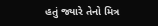હતું જ્યારે તેનો મિત્ર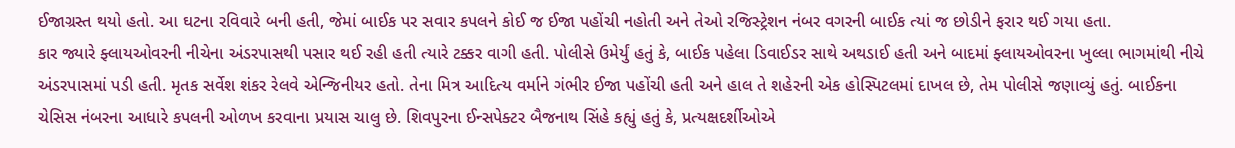ઈજાગ્રસ્ત થયો હતો. આ ઘટના રવિવારે બની હતી, જેમાં બાઈક પર સવાર કપલને કોઈ જ ઈજા પહોંચી નહોતી અને તેઓ રજિસ્ટ્રેશન નંબર વગરની બાઈક ત્યાં જ છોડીને ફરાર થઈ ગયા હતા.
કાર જ્યારે ફ્લાયઓવરની નીચેના અંડરપાસથી પસાર થઈ રહી હતી ત્યારે ટક્કર વાગી હતી. પોલીસે ઉમેર્યું હતું કે, બાઈક પહેલા ડિવાઈડર સાથે અથડાઈ હતી અને બાદમાં ફ્લાયઓવરના ખુલ્લા ભાગમાંથી નીચે અંડરપાસમાં પડી હતી. મૃતક સર્વેશ શંકર રેલવે એન્જિનીયર હતો. તેના મિત્ર આદિત્ય વર્માને ગંભીર ઈજા પહોંચી હતી અને હાલ તે શહેરની એક હોસ્પિટલમાં દાખલ છે, તેમ પોલીસે જણાવ્યું હતું. બાઈકના ચેસિસ નંબરના આધારે કપલની ઓળખ કરવાના પ્રયાસ ચાલુ છે. શિવપુરના ઈન્સપેક્ટર બૈજનાથ સિંહે કહ્યું હતું કે, પ્રત્યક્ષદર્શીઓએ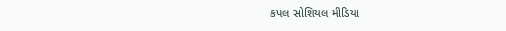કપલ સોશિયલ મીડિયા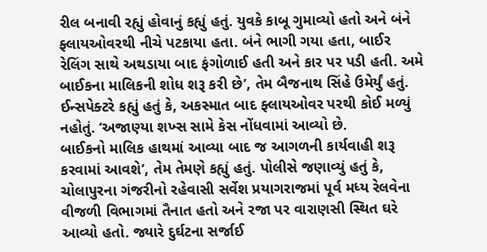રીલ બનાવી રહ્યું હોવાનું કહ્યું હતું. યુવકે કાબૂ ગુમાવ્યો હતો અને બંને ફ્લાયઓવરથી નીચે પટકાયા હતા. બંને ભાગી ગયા હતા, બાઈર રેલિંગ સાથે અથડાયા બાદ ફંગોળાઈ હતી અને કાર પર પડી હતી. અમે બાઈકના માલિકની શોધ શરૂ કરી છે’, તેમ બૈજનાથ સિંહે ઉમેર્યું હતું. ઈન્સપેક્ટરે કહ્યું હતું કે, અકસ્માત બાદ ફ્લાયઓવર પરથી કોઈ મળ્યું નહોતું. ‘અજાણ્યા શખ્સ સામે કેસ નોંધવામાં આવ્યો છે.
બાઈકનો માલિક હાથમાં આવ્યા બાદ જ આગળની કાર્યવાહી શરૂ કરવામાં આવશે’, તેમ તેમણે કહ્યું હતું. પોલીસે જણાવ્યું હતું કે, ચોલાપુરના ગંજરીનો રહેવાસી સર્વેશ પ્રયાગરાજમાં પૂર્વ મધ્ય રેલવેના વીજળી વિભાગમાં તૈનાત હતો અને રજા પર વારાણસી સ્થિત ઘરે આવ્યો હતો. જ્યારે દુર્ઘટના સર્જાઈ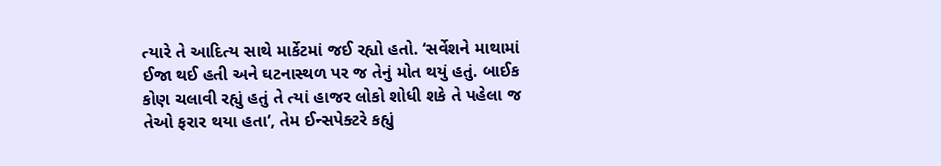ત્યારે તે આદિત્ય સાથે માર્કેટમાં જઈ રહ્યો હતો. ‘સર્વેશને માથામાં ઈજા થઈ હતી અને ઘટનાસ્થળ પર જ તેનું મોત થયું હતું. બાઈક કોણ ચલાવી રહ્યું હતું તે ત્યાં હાજર લોકો શોધી શકે તે પહેલા જ તેઓ ફરાર થયા હતા’, તેમ ઈન્સપેક્ટરે કહ્યું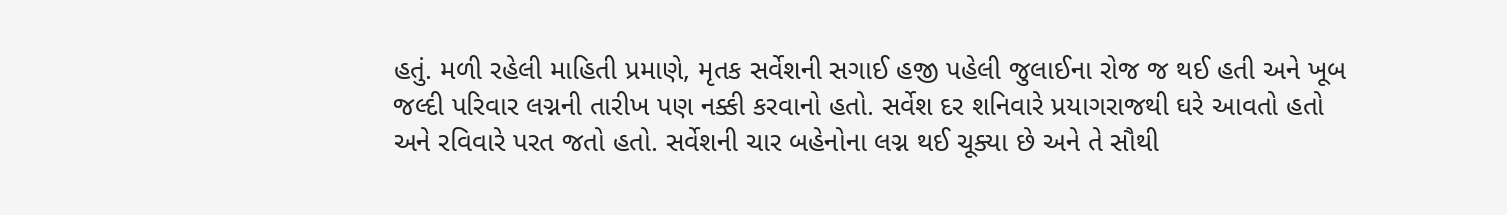હતું. મળી રહેલી માહિતી પ્રમાણે, મૃતક સર્વેશની સગાઈ હજી પહેલી જુલાઈના રોજ જ થઈ હતી અને ખૂબ જલ્દી પરિવાર લગ્નની તારીખ પણ નક્કી કરવાનો હતો. સર્વેશ દર શનિવારે પ્રયાગરાજથી ઘરે આવતો હતો અને રવિવારે પરત જતો હતો. સર્વેશની ચાર બહેનોના લગ્ન થઈ ચૂક્યા છે અને તે સૌથી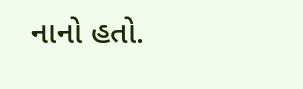નાનો હતો.